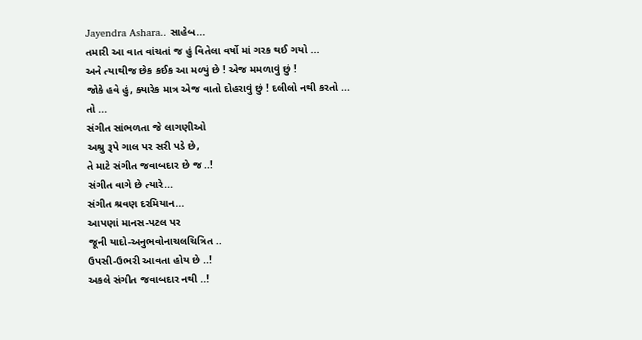Jayendra Ashara.. સાહેબ...
તમારી આ વાત વાંચતાં જ હું વિતેલા વર્ષો માં ગરક થઈ ગયો ...
અને ત્યાથીજ છેક કઈક આ મળ્યું છે ! એજ મમળાવું છું !
જોકે હવે હું, ક્યારેક માત્ર એજ વાતો દોહરાવું છું ! દલીલો નથી કરતો ...
તો ...
સંગીત સાંભળતા જે લાગણીઓ
અશ્રુ રૂપે ગાલ પર સરી પડે છે,
તે માટે સંગીત જવાબદાર છે જ ..!
સંગીત વાગે છે ત્યારે...
સંગીત શ્રવણ દરમિયાન...
આપણાં માનસ-પટલ પર
જૂની યાદો-અનુભવોનાચલચિત્રિત ..
ઉપસી-ઉભરી આવતા હોય છે ..!
અકલે સંગીત જવાબદાર નથી ..!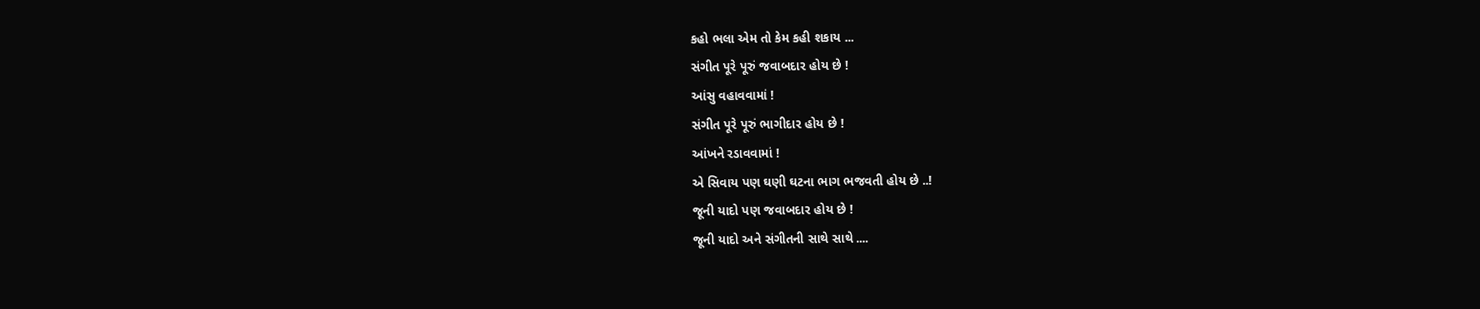કહો ભલા એમ તો કેમ કહી શકાય ...
સંગીત પૂરે પૂરું જવાબદાર હોય છે !
આંસુ વહાવવામાં !
સંગીત પૂરે પૂરું ભાગીદાર હોય છે !
આંખને રડાવવામાં !
એ સિવાય પણ ઘણી ઘટના ભાગ ભજવતી હોય છે ..!
જૂની યાદો પણ જવાબદાર હોય છે !
જૂની યાદો અને સંગીતની સાથે સાથે ....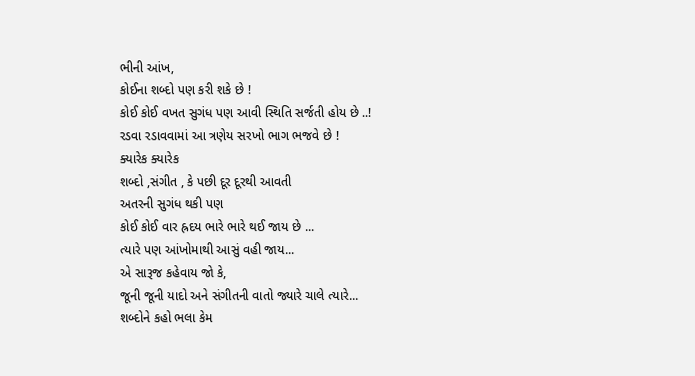ભીની આંખ,
કોઈના શબ્દો પણ કરી શકે છે !
કોઈ કોઈ વખત સુગંધ પણ આવી સ્થિતિ સર્જતી હોય છે ..!
રડવા રડાવવામાં આ ત્રણેય સરખો ભાગ ભજવે છે !
ક્યારેક ક્યારેક
શબ્દો ,સંગીત , કે પછી દૂર દૂરથી આવતી
અતરની સુગંધ થકી પણ
કોઈ કોઈ વાર હ્રદય ભારે ભારે થઈ જાય છે ...
ત્યારે પણ આંખોમાથી આસું વહી જાય...
એ સારૂજ કહેવાય જો કે,
જૂની જૂની યાદો અને સંગીતની વાતો જ્યારે ચાલે ત્યારે...
શબ્દોને કહો ભલા કેમ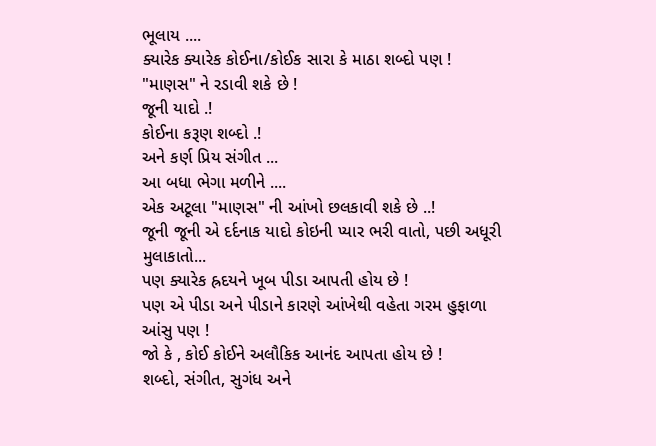ભૂલાય ....
ક્યારેક ક્યારેક કોઈના/કોઈક સારા કે માઠા શબ્દો પણ !
"માણસ" ને રડાવી શકે છે !
જૂની યાદો .!
કોઈના કરૂણ શબ્દો .!
અને કર્ણ પ્રિય સંગીત ...
આ બધા ભેગા મળીને ....
એક અટૂલા "માણસ" ની આંખો છલકાવી શકે છે ..!
જૂની જૂની એ દર્દનાક યાદો કોઇની પ્યાર ભરી વાતો, પછી અધૂરી મુલાકાતો...
પણ ક્યારેક હ્રદયને ખૂબ પીડા આપતી હોય છે !
પણ એ પીડા અને પીડાને કારણે આંખેથી વહેતા ગરમ હુફાળા આંસુ પણ !
જો કે , કોઈ કોઈને અલૌકિક આનંદ આપતા હોય છે !
શબ્દો, સંગીત, સુગંધ અને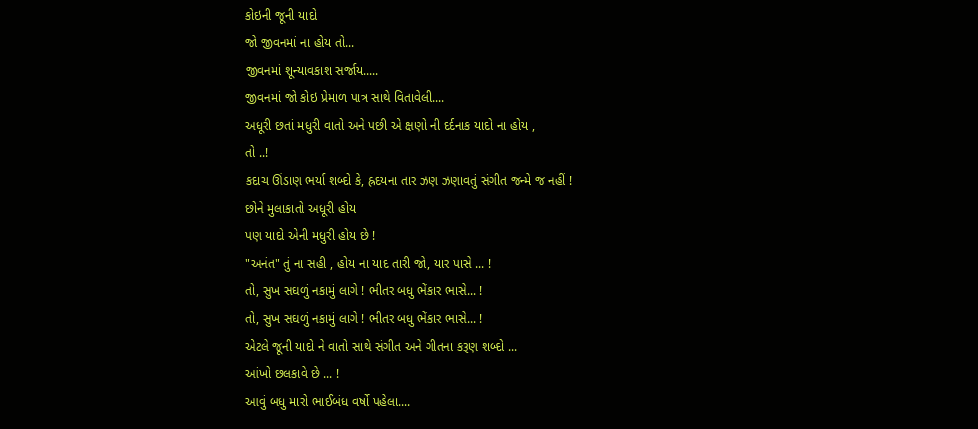કોઇની જૂની યાદો
જો જીવનમાં ના હોય તો...
જીવનમાં શૂન્યાવકાશ સર્જાય.....
જીવનમાં જો કોઇ પ્રેમાળ પાત્ર સાથે વિતાવેલી....
અધૂરી છતાં મધુરી વાતો અને પછી એ ક્ષણો ની દર્દનાક યાદો ના હોય ,
તો ..!
કદાચ ઊંડાણ ભર્યા શબ્દો કે, હ્રદયના તાર ઝણ ઝણાવતું સંગીત જન્મે જ નહીં !
છોને મુલાકાતો અધૂરી હોય
પણ યાદો એની મધુરી હોય છે !
"અનંત" તું ના સહી , હોય ના યાદ તારી જો, યાર પાસે ... !
તો, સુખ સઘળું નકામું લાગે ! ભીતર બધુ ભેંકાર ભાસે... !
તો, સુખ સઘળું નકામું લાગે ! ભીતર બધુ ભેંકાર ભાસે... !
એટલે જૂની યાદો ને વાતો સાથે સંગીત અને ગીતના કરૂણ શબ્દો ...
આંખો છલકાવે છે ... !
આવું બધુ મારો ભાઈબંધ વર્ષો પહેલા....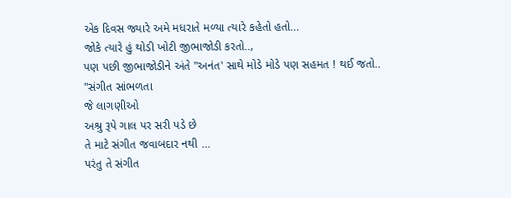એક દિવસ જ્યારે અમે મધરાતે મળ્યા ત્યારે કહેતો હતો...
જોકે ત્યારે હું થોડી ખોટી જીભાજોડી કરતો..,
પણ પછી જીભાજોડીને અંતે "અનંત' સાથે મોડે મોડે પણ સહમત ! થઈ જતો..
"સંગીત સાંભળતા
જે લાગણીઓ
અશ્રુ રૂપે ગાલ પર સરી પડે છે
તે માટે સંગીત જવાબદાર નથી ...
પરંતુ તે સંગીત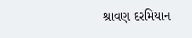શ્રાવણ દરમિયાન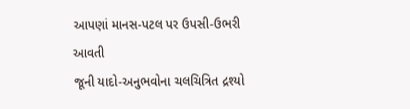આપણાં માનસ-પટલ પર ઉપસી-ઉભરી આવતી
જૂની યાદો-અનુભવોના ચલચિત્રિત દ્રશ્યો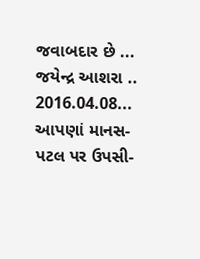જવાબદાર છે ...
જયેન્દ્ર આશરા .. 2016.04.08...
આપણાં માનસ-પટલ પર ઉપસી-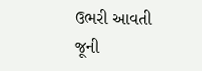ઉભરી આવતી
જૂની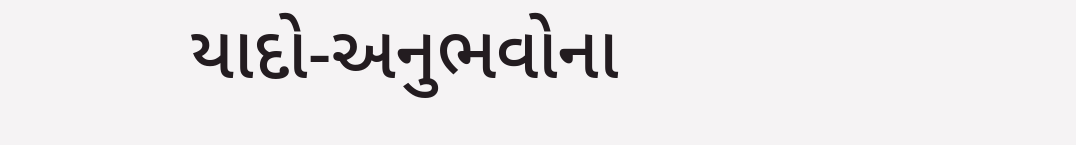યાદો-અનુભવોના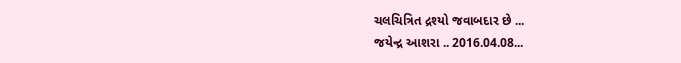ચલચિત્રિત દ્રશ્યો જવાબદાર છે ...
જયેન્દ્ર આશરા .. 2016.04.08...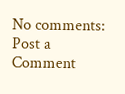No comments:
Post a Comment